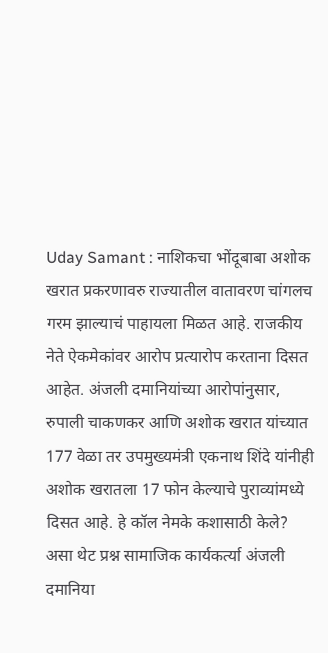Uday Samant : नाशिकचा भोंदूबाबा अशोक खरात प्रकरणावरु राज्यातील वातावरण चांगलच गरम झाल्याचं पाहायला मिळत आहे. राजकीय नेते ऐकमेकांवर आरोप प्रत्यारोप करताना दिसत आहेत. अंजली दमानियांच्या आरोपांनुसार, रुपाली चाकणकर आणि अशोक खरात यांच्यात 177 वेळा तर उपमुख्यमंत्री एकनाथ शिंदे यांनीही अशोक खरातला 17 फोन केल्याचे पुराव्यांमध्ये दिसत आहे. हे कॉल नेमके कशासाठी केले? असा थेट प्रश्न सामाजिक कार्यकर्त्या अंजली दमानिया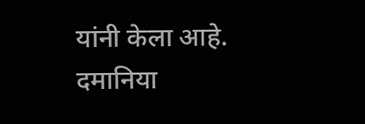यांनी केला आहे.
दमानिया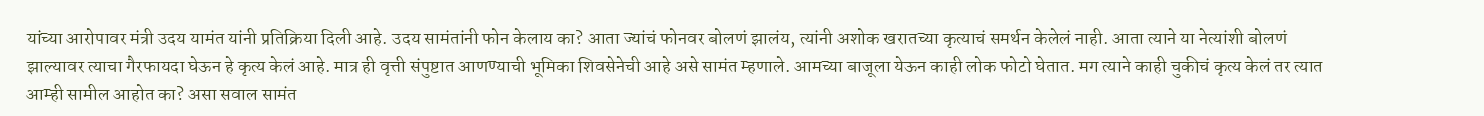यांच्या आरोपावर मंत्री उदय यामंत यांनी प्रतिक्रिया दिली आहे. उदय सामंतांनी फोन केलाय का? आता ज्यांचं फोनवर बोलणं झालंय, त्यांनी अशोक खरातच्या कृत्याचं समर्थन केलेलं नाही. आता त्याने या नेत्यांशी बोलणं झाल्यावर त्याचा गैरफायदा घेऊन हे कृत्य केलं आहे. मात्र ही वृत्ती संपुष्टात आणण्याची भूमिका शिवसेनेची आहे असे सामंत म्हणाले. आमच्या बाजूला येऊन काही लोक फोटो घेतात. मग त्याने काही चुकीचं कृत्य केलं तर त्यात आम्ही सामील आहोत का? असा सवाल सामंत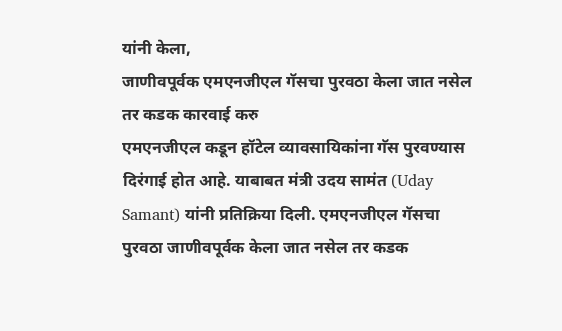यांनी केला,
जाणीवपूर्वक एमएनजीएल गॅसचा पुरवठा केला जात नसेल तर कडक कारवाई करु
एमएनजीएल कडून हॉटेल व्यावसायिकांना गॅस पुरवण्यास दिरंगाई होत आहे. याबाबत मंत्री उदय सामंत (Uday Samant) यांनी प्रतिक्रिया दिली. एमएनजीएल गॅसचा पुरवठा जाणीवपूर्वक केला जात नसेल तर कडक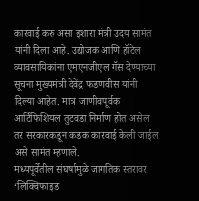कारवाई करु असा इशारा मंत्री उदय सामंत यांनी दिला आहे. उद्योजक आणि हॉटेल व्यावसायिकांना एमएनजीएल गॅस देण्याच्या सूचना मुख्यमंत्री देवेंद्र फडणवीस यांनी दिल्या आहेत. मात्र जाणीवपूर्वक आर्टिफिशियल तुटवडा निर्माण होत असेल तर सरकारकडून कडक कारवाई केली जाईल असे सामंत म्हणाले.
मध्यपूर्वेतील संघर्षामुळे जागतिक स्तरावर ‘लिक्विफाइड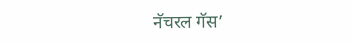नॅचरल गॅस’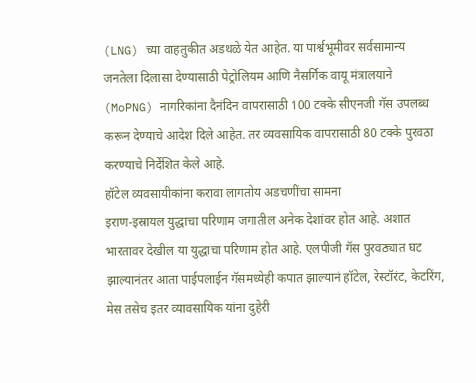(LNG) च्या वाहतुकीत अडथळे येत आहेत. या पार्श्वभूमीवर सर्वसामान्य जनतेला दिलासा देण्यासाठी पेट्रोलियम आणि नैसर्गिक वायू मंत्रालयाने (MoPNG) नागरिकांना दैनंदिन वापरासाठी 100 टक्के सीएनजी गॅस उपलब्ध करून देण्याचे आदेश दिले आहेत. तर व्यवसायिक वापरासाठी 80 टक्के पुरवठा करण्याचे निर्देशित केले आहे.
हॉटेल व्यवसायीकांना करावा लागतोय अडचणींचा सामना
इराण-इस्रायल युद्धाचा परिणाम जगातील अनेक देशांवर होत आहे. अशात भारतावर देखील या युद्धाचा परिणाम होत आहे. एलपीजी गॅस पुरवठ्यात घट झाल्यानंतर आता पाईपलाईन गॅसमध्येही कपात झाल्यानं हॉटेल, रेस्टॉरंट, केटरिंग, मेस तसेच इतर व्यावसायिक यांना दुहेरी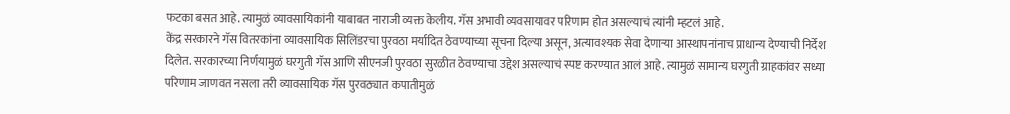फटका बसत आहे. त्यामुळं व्यावसायिकांनी याबाबत नाराजी व्यक्त केलीय. गॅस अभावी व्यवसायावर परिणाम होत असल्याचं त्यांनी म्हटलं आहे.
केंद्र सरकारने गॅस वितरकांना व्यावसायिक सिलिंडरचा पुरवठा मर्यादित ठेवण्याच्या सूचना दिल्या असून, अत्यावश्यक सेवा देणाऱ्या आस्थापनांनाच प्राधान्य देण्याची निर्देश दिलेत. सरकारच्या निर्णयामुळं घरगुती गॅस आणि सीएनजी पुरवठा सुरळीत ठेवण्याचा उद्देश असल्याचं स्पष्ट करण्यात आलं आहे. त्यामुळं सामान्य घरगुती ग्राहकांवर सध्या परिणाम जाणवत नसला तरी व्यावसायिक गॅस पुरवठ्यात कपातीमुळं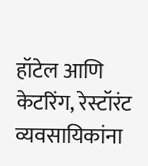हॉटेल आणि केटरिंग, रेस्टॉरंट व्यवसायिकांना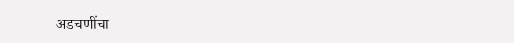अडचणींचा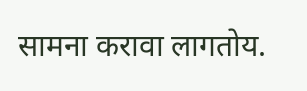सामना करावा लागतोय.